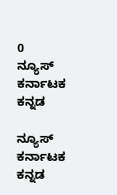0
ನ್ಯೂಸ್ ಕರ್ನಾಟಕ ಕನ್ನಡ

ನ್ಯೂಸ್ ಕರ್ನಾಟಕ ಕನ್ನಡ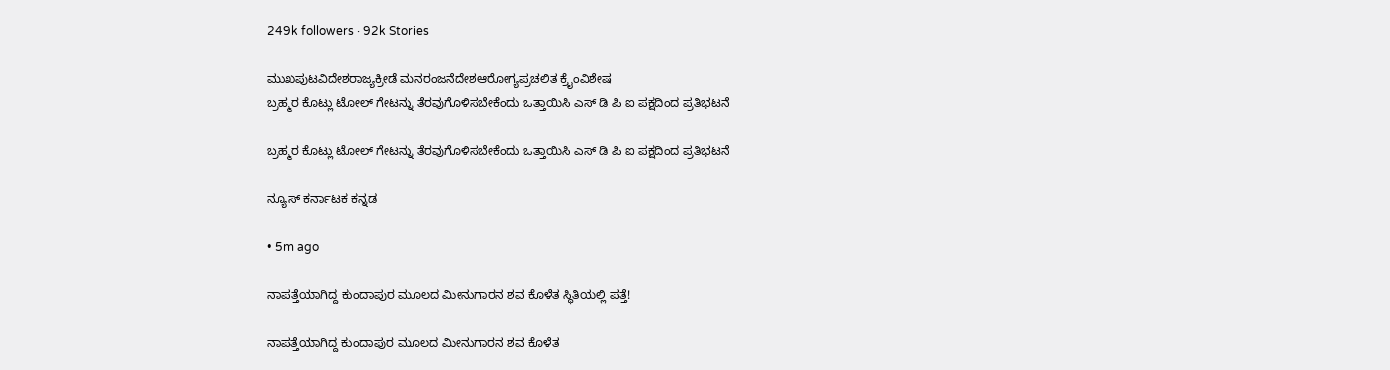249k followers · 92k Stories

ಮುಖಪುಟವಿದೇಶರಾಜ್ಯಕ್ರೀಡೆ ಮನರಂಜನೆದೇಶಆರೋಗ್ಯಪ್ರಚಲಿತ ಕ್ರೈಂವಿಶೇಷ
ಬ್ರಹ್ಮರ ಕೊಟ್ಲು ಟೋಲ್ ಗೇಟನ್ನು ತೆರವುಗೊಳಿಸಬೇಕೆಂದು ಒತ್ತಾಯಿಸಿ ಎಸ್ ಡಿ ಪಿ ಐ ಪಕ್ಷದಿಂದ ಪ್ರತಿಭಟನೆ

ಬ್ರಹ್ಮರ ಕೊಟ್ಲು ಟೋಲ್ ಗೇಟನ್ನು ತೆರವುಗೊಳಿಸಬೇಕೆಂದು ಒತ್ತಾಯಿಸಿ ಎಸ್ ಡಿ ಪಿ ಐ ಪಕ್ಷದಿಂದ ಪ್ರತಿಭಟನೆ

ನ್ಯೂಸ್ ಕರ್ನಾಟಕ ಕನ್ನಡ

• 5m ago

ನಾಪತ್ತೆಯಾಗಿದ್ದ ಕುಂದಾಪುರ ಮೂಲದ ಮೀನುಗಾರನ ಶವ ಕೊಳೆತ ಸ್ಥಿತಿಯಲ್ಲಿ ಪತ್ತೆ!

ನಾಪತ್ತೆಯಾಗಿದ್ದ ಕುಂದಾಪುರ ಮೂಲದ ಮೀನುಗಾರನ ಶವ ಕೊಳೆತ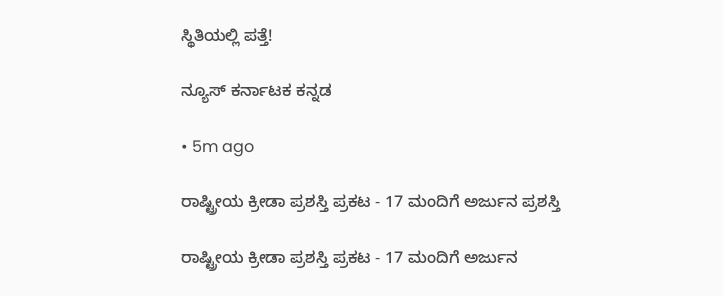ಸ್ಥಿತಿಯಲ್ಲಿ ಪತ್ತೆ!

ನ್ಯೂಸ್ ಕರ್ನಾಟಕ ಕನ್ನಡ

• 5m ago

ರಾಷ್ಟ್ರೀಯ ಕ್ರೀಡಾ ಪ್ರಶಸ್ತಿ ಪ್ರಕಟ - 17 ಮಂದಿಗೆ ಅರ್ಜುನ ಪ್ರಶಸ್ತಿ

ರಾಷ್ಟ್ರೀಯ ಕ್ರೀಡಾ ಪ್ರಶಸ್ತಿ ಪ್ರಕಟ - 17 ಮಂದಿಗೆ ಅರ್ಜುನ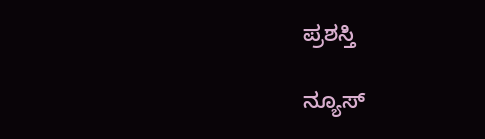ಪ್ರಶಸ್ತಿ

ನ್ಯೂಸ್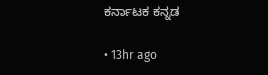ಕರ್ನಾಟಕ ಕನ್ನಡ

• 13hr ago